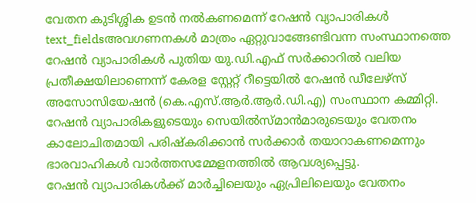വേതന കുടിശ്ശിക ഉടൻ നൽകണമെന്ന് റേഷൻ വ്യാപാരികൾ
text_fieldsഅവഗണനകൾ മാത്രം ഏറ്റുവാങ്ങേണ്ടിവന്ന സംസ്ഥാനത്തെ റേഷൻ വ്യാപാരികൾ പുതിയ യു.ഡി.എഫ് സർക്കാറിൽ വലിയ പ്രതീക്ഷയിലാണെന്ന് കേരള സ്റ്റേറ്റ് റീട്ടെയിൽ റേഷൻ ഡീലേഴ്സ് അസോസിയേഷൻ (കെ.എസ്.ആർ.ആർ.ഡി.എ) സംസ്ഥാന കമ്മിറ്റി. റേഷൻ വ്യാപാരികളുടെയും സെയിൽസ്മാൻമാരുടെയും വേതനം കാലോചിതമായി പരിഷ്കരിക്കാൻ സർക്കാർ തയാറാകണമെന്നും ഭാരവാഹികൾ വാർത്തസമ്മേളനത്തിൽ ആവശ്യപ്പെട്ടു.
റേഷൻ വ്യാപാരികൾക്ക് മാർച്ചിലെയും ഏപ്രിലിലെയും വേതനം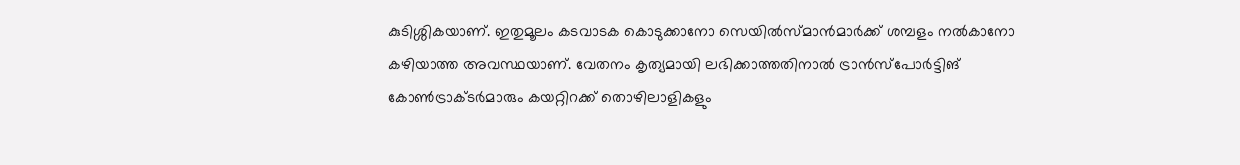കുടിശ്ശികയാണ്. ഇതുമൂലം കടവാടക കൊടുക്കാനോ സെയിൽസ്മാൻമാർക്ക് ശമ്പളം നൽകാനോ കഴിയാത്ത അവസ്ഥയാണ്. വേതനം കൃത്യമായി ലഭിക്കാത്തതിനാൽ ട്രാൻസ്പോർട്ടിങ് കോൺട്രാക്ടർമാരും കയറ്റിറക്ക് തൊഴിലാളികളും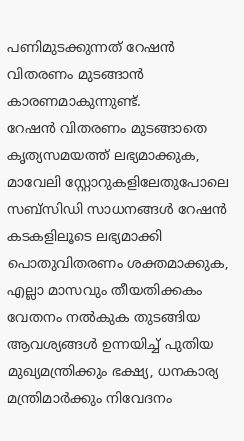പണിമുടക്കുന്നത് റേഷൻ വിതരണം മുടങ്ങാൻ കാരണമാകുന്നുണ്ട്.
റേഷൻ വിതരണം മുടങ്ങാതെ കൃത്യസമയത്ത് ലഭ്യമാക്കുക, മാവേലി സ്റ്റോറുകളിലേതുപോലെ സബ്സിഡി സാധനങ്ങൾ റേഷൻ കടകളിലൂടെ ലഭ്യമാക്കി പൊതുവിതരണം ശക്തമാക്കുക, എല്ലാ മാസവും തീയതിക്കകം വേതനം നൽകുക തുടങ്ങിയ ആവശ്യങ്ങൾ ഉന്നയിച്ച് പുതിയ മുഖ്യമന്ത്രിക്കും ഭക്ഷ്യ, ധനകാര്യ മന്ത്രിമാർക്കും നിവേദനം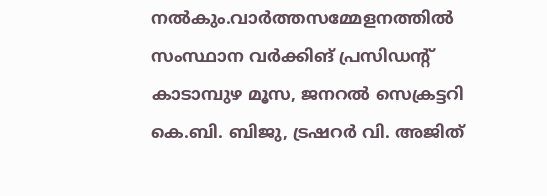നൽകും.വാർത്തസമ്മേളനത്തിൽ സംസ്ഥാന വർക്കിങ് പ്രസിഡന്റ് കാടാമ്പുഴ മൂസ, ജനറൽ സെക്രട്ടറി കെ.ബി. ബിജു, ട്രഷറർ വി. അജിത്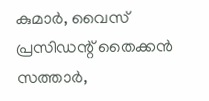കുമാർ, വൈസ് പ്രസിഡന്റ് തൈക്കൻ സത്താർ,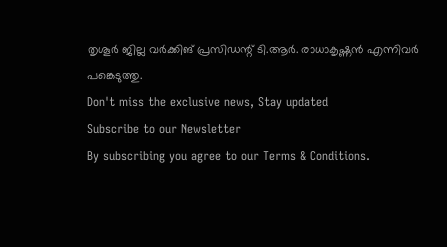തൃശൂർ ജില്ല വർക്കിങ് പ്രസിഡന്റ് ടി.ആർ. രാധാകൃഷ്ണൻ എന്നിവർ പങ്കെടുത്തു.
Don't miss the exclusive news, Stay updated
Subscribe to our Newsletter
By subscribing you agree to our Terms & Conditions.